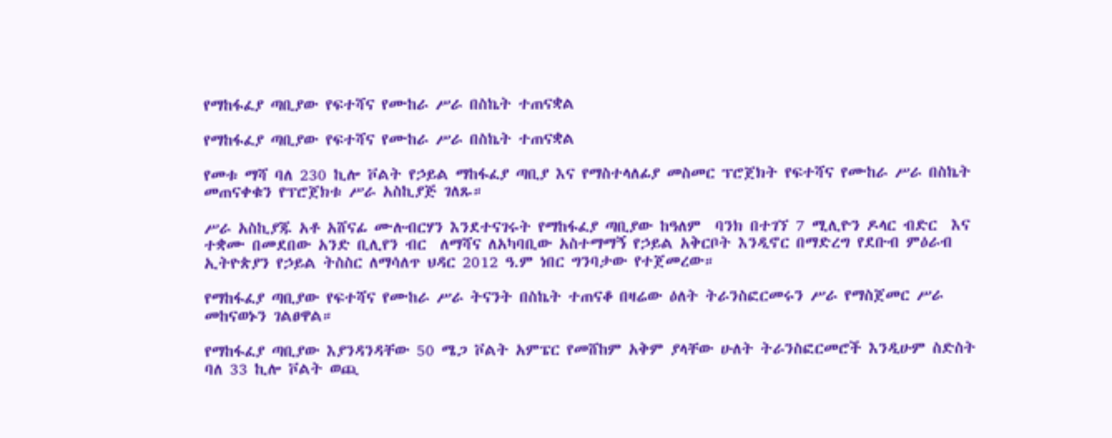የማከፋፈያ ጣቢያው የፍተሻና የሙከራ ሥራ በስኬት ተጠናቋል

የማከፋፈያ ጣቢያው የፍተሻና የሙከራ ሥራ በስኬት ተጠናቋል

የመቱ ማሻ ባለ 230 ኪሎ ቮልት የኃይል ማከፋፈያ ጣቢያ እና የማስተላለፊያ መስመር ፕሮጀክት የፍተሻና የሙከራ ሥራ በስኬት መጠናቀቁን የፕሮጀክቱ ሥራ አስኪያጅ ገለጹ።

ሥራ አስኪያጁ አቶ አሸናፊ ሙሉብርሃን እንደተናገሩት የማከፋፈያ ጣቢያው ከዓለም  ባንክ በተገኘ 7 ሚሊዮን ዶላር ብድር  እና ተቋሙ በመደበው አንድ ቢሊየን ብር  ለማሻና ለአካባቢው አስተማማኝ የኃይል አቅርቦት እንዲኖር በማድረግ የደቡብ ምዕራብ ኢትዮጵያን የኃይል ትስስር ለማሳለጥ ህዳር 2012 ዓ.ም ነበር ግንባታው የተጀመረው።

የማከፋፈያ ጣቢያው የፍተሻና የሙከራ ሥራ ትናንት በስኬት ተጠናቆ በዛሬው ዕለት ትራንስፎርመሩን ሥራ የማስጀመር ሥራ መከናወኑን ገልፀዋል።

የማከፋፈያ ጣቢያው እያንዳንዳቸው 50 ሜጋ ቮልት አምፔር የመሸከም አቅም ያላቸው ሁለት ትራንስፎርመሮች እንዲሁም ስድስት ባለ 33 ኪሎ ቮልት ወጪ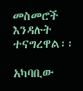መስመሮች እንዳሉት ተናግረዋል፡፡

አካባቢው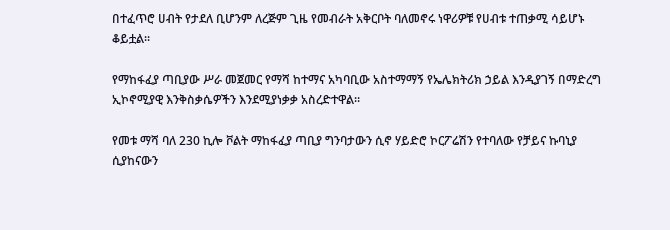በተፈጥሮ ሀብት የታደለ ቢሆንም ለረጅም ጊዜ የመብራት አቅርቦት ባለመኖሩ ነዋሪዎቹ የሀብቱ ተጠቃሚ ሳይሆኑ ቆይቷል፡፡

የማከፋፈያ ጣቢያው ሥራ መጀመር የማሻ ከተማና አካባቢው አስተማማኝ የኤሌክትሪክ ኃይል እንዲያገኝ በማድረግ ኢኮኖሚያዊ እንቅስቃሴዎችን እንደሚያነቃቃ አስረድተዋል።

የመቱ ማሻ ባለ 230 ኪሎ ቮልት ማከፋፈያ ጣቢያ ግንባታውን ሲኖ ሃይድሮ ኮርፖሬሽን የተባለው የቻይና ኩባኒያ ሲያከናውን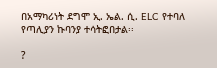በአማካሪነት ደግሞ ኢ. ኤል. ሲ. ELC የተባለ የጣሊያን ኩባንያ ተሳትፎበታል፡፡

?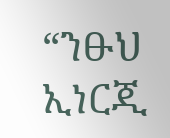“ንፁህ ኢነርጂ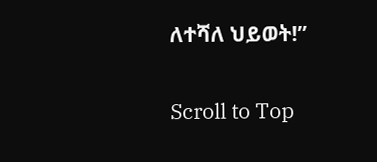ለተሻለ ህይወት!”

Scroll to Top